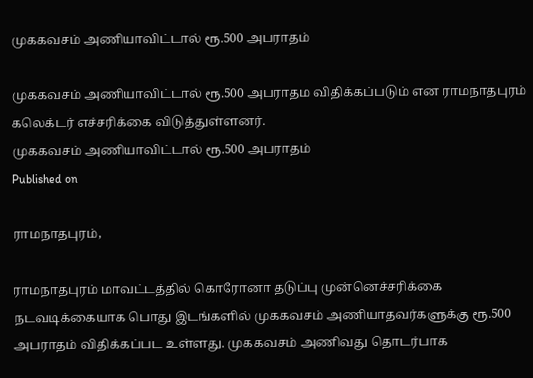முககவசம் அணியாவிட்டால் ரூ.500 அபராதம்

முககவசம் அணியாவிட்டால் ரூ.500 அபராதம விதிக்கப்படும் என ராமநாதபுரம் கலெக்டர் எச்சரிக்கை விடுத்துள்ளனர்.
முககவசம் அணியாவிட்டால் ரூ.500 அபராதம்
Published on

ராமநாதபுரம்,

ராமநாதபுரம் மாவட்டத்தில் கொரோனா தடுப்பு முன்னெச்சரிக்கை நடவடிக்கையாக பொது இடங்களில் முககவசம் அணியாதவர்களுக்கு ரூ.500 அபராதம் விதிக்கப்பட உள்ளது. முககவசம் அணிவது தொடர்பாக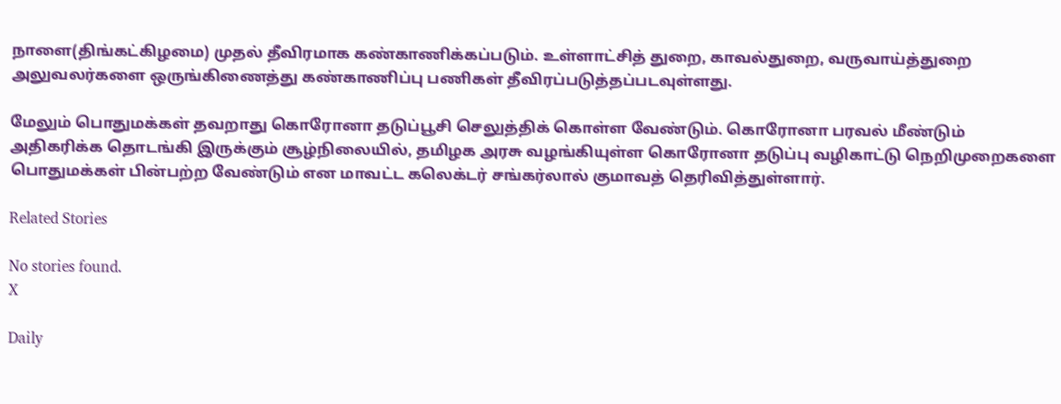நாளை(திங்கட்கிழமை) முதல் தீவிரமாக கண்காணிக்கப்படும். உள்ளாட்சித் துறை, காவல்துறை, வருவாய்த்துறை அலுவலர்களை ஒருங்கிணைத்து கண்காணிப்பு பணிகள் தீவிரப்படுத்தப்படவுள்ளது.

மேலும் பொதுமக்கள் தவறாது கொரோனா தடுப்பூசி செலுத்திக் கொள்ள வேண்டும். கொரோனா பரவல் மீண்டும் அதிகரிக்க தொடங்கி இருக்கும் சூழ்நிலையில், தமிழக அரசு வழங்கியுள்ள கொரோனா தடுப்பு வழிகாட்டு நெறிமுறைகளை பொதுமக்கள் பின்பற்ற வேண்டும் என மாவட்ட கலெக்டர் சங்கர்லால் குமாவத் தெரிவித்துள்ளார்.

Related Stories

No stories found.
X

Daily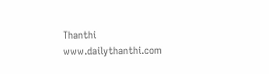Thanthi
www.dailythanthi.com